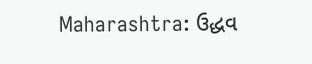Maharashtra: ઉદ્ધવ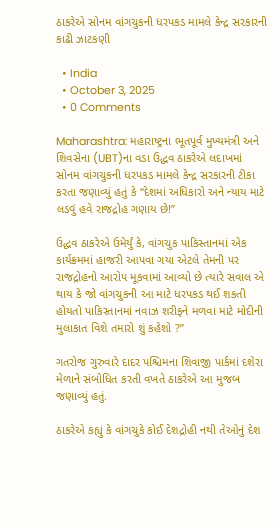ઠાકરેએ સોનમ વાંગચુકની ધરપકડ મામલે કેન્દ્ર સરકારની કાઢી ઝાટકણી

  • India
  • October 3, 2025
  • 0 Comments

Maharashtra: મહારાષ્ટ્રના ભૂતપૂર્વ મુખ્યમંત્રી અને શિવસેના (UBT)ના વડા ઉદ્ધવ ઠાકરેએ લદાખમાં સોનમ વાંગચુકની ધરપકડ મામલે કેન્દ્ર સરકારની ટીકા કરતા જણાવ્યું હતું કે “દેશમાં અધિકારો અને ન્યાય માટે લડવું હવે રાજદ્રોહ ગણાય છે!”

ઉદ્ધવ ઠાકરેએ ઉમેર્યું કે, વાંગચુક પાકિસ્તાનમાં એક કાર્યક્રમમાં હાજરી આપવા ગયા એટલે તેમની પર રાજદ્રોહનો આરોપ મૂકવામાં આવ્યો છે ત્યારે સવાલ એ થાય કે જો વાંગચુકની આ માટે ધરપકડ થઈ શકતી હોયતો પાકિસ્તાનમાં નવાઝ શરીફને મળવા માટે મોદીની મુલાકાત વિશે તમારો શું કહેશો ?”

ગતરોજ ગુરુવારે દાદર પશ્ચિમના શિવાજી પાર્કમાં દશેરા મેળાને સંબોધિત કરતી વખતે ઠાકરેએ આ મુજબ જણાવ્યું હતું.

ઠાકરેએ કહ્યું કે વાંગચુકે કોઈ દેશદ્રોહી નથી તેઓનું દેશ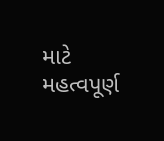માટે મહત્વપૂર્ણ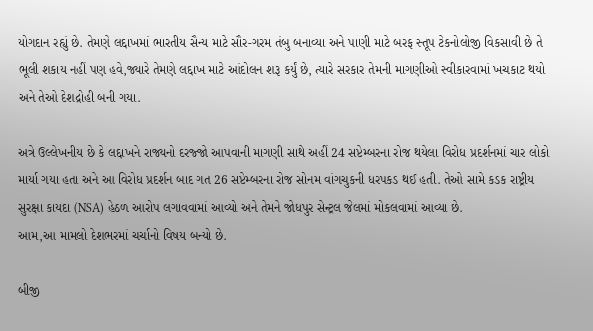યોગદાન રહ્યું છે. તેમણે લદ્દાખમાં ભારતીય સૈન્ય માટે સૌર-ગરમ તંબુ બનાવ્યા અને પાણી માટે બરફ સ્તૂપ ટેકનોલોજી વિકસાવી છે તે ભૂલી શકાય નહીં પણ હવે,જ્યારે તેમણે લદ્દાખ માટે આંદોલન શરૂ કર્યું છે, ત્યારે સરકાર તેમની માગણીઓ સ્વીકારવામાં ખચકાટ થયો અને તેઓ દેશદ્રોહી બની ગયા.

અત્રે ઉલ્લેખનીય છે કે લદ્દાખને રાજ્યનો દરજ્જો આપવાની માગણી સાથે અહીં 24 સપ્ટેમ્બરના રોજ થયેલા વિરોધ પ્રદર્શનમાં ચાર લોકો માર્યા ગયા હતા અને આ વિરોધ પ્રદર્શન બાદ ગત 26 સપ્ટેમ્બરના રોજ સોનમ વાંગચુકની ધરપકડ થઈ હતી. તેઓ સામે કડક રાષ્ટ્રીય સુરક્ષા કાયદા (NSA) હેઠળ આરોપ લગાવવામાં આવ્યો અને તેમને જોધપુર સેન્ટ્રલ જેલમાં મોકલવામાં આવ્યા છે.
આમ,આ મામલો દેશભરમાં ચર્ચાનો વિષય બન્યો છે.

બીજી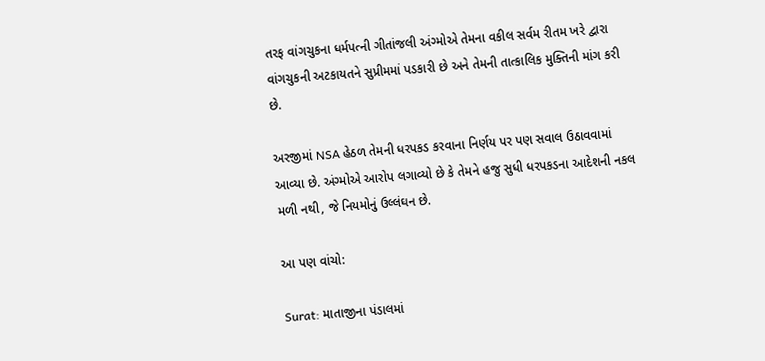તરફ વાંગચુકના ધર્મપત્ની ગીતાંજલી અંગ્મોએ તેમના વકીલ સર્વમ રીતમ ખરે દ્વારા વાંગચુકની અટકાયતને સુપ્રીમમાં પડકારી છે અને તેમની તાત્કાલિક મુક્તિની માંગ કરી છે.

અરજીમાં NSA હેઠળ તેમની ધરપકડ કરવાના નિર્ણય પર પણ સવાલ ઉઠાવવામાં આવ્યા છે. અંગ્મોએ આરોપ લગાવ્યો છે કે તેમને હજુ સુધી ધરપકડના આદેશની નકલ મળી નથી, જે નિયમોનું ઉલ્લંઘન છે.

આ પણ વાંચો:

Surat: માતાજીના પંડાલમાં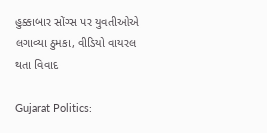હુક્કાબાર સોંગ્સ પર યુવતીઓએ લગાવ્યા ઠુમકા, વીડિયો વાયરલ થતા વિવાદ

Gujarat Politics: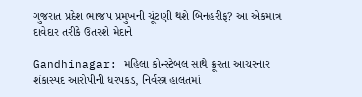ગુજરાત પ્રદેશ ભાજપ પ્રમુખની ચૂંટણી થશે બિનહરીફ? આ એકમાત્ર દાવેદાર તરીકે ઉતરશે મેદાને

Gandhinagar: મહિલા કોન્સ્ટેબલ સાથે ક્રૂરતા આચરનાર શંકાસ્પદ આરોપીની ધરપકડ, નિર્વસ્ત્ર હાલતમાં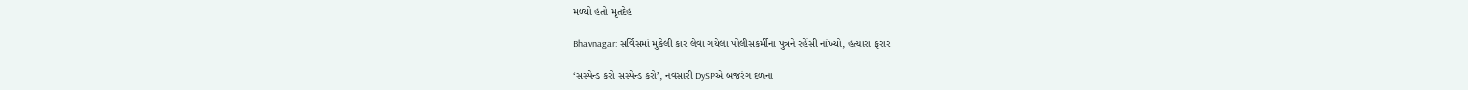મળ્યો હતો મૃતદેહ

Bhavnagar: સર્વિસમાં મુકેલી કાર લેવા ગયેલા પોલીસકર્મીના પુત્રને રહેંસી નાંખ્યો, હત્યારા ફરાર

‘સસ્પેન્ડ કરો સસ્પેન્ડ કરો’, નવસારી DySPએ બજરંગ દળના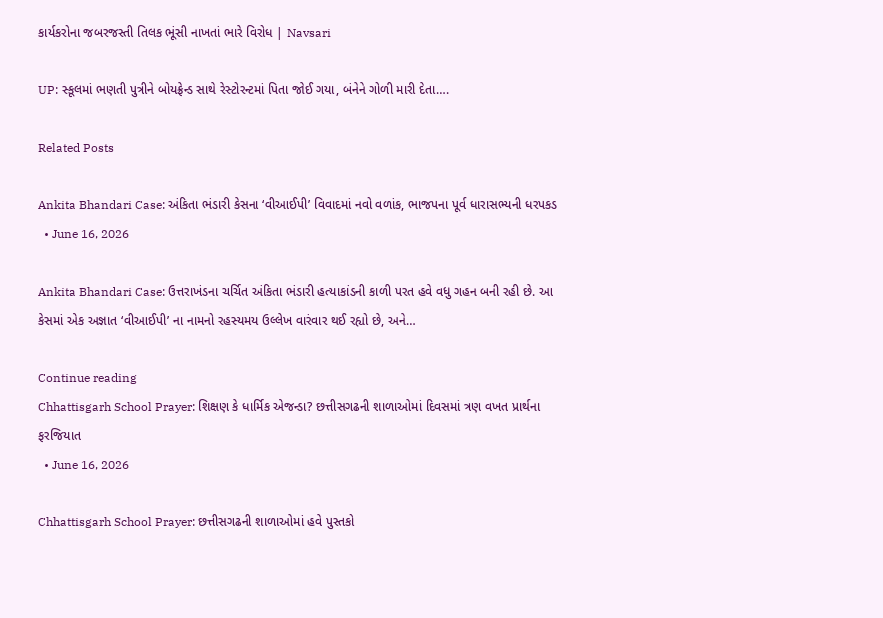કાર્યકરોના જબરજસ્તી તિલક ભૂંસી નાખતાં ભારે વિરોધ | Navsari

UP: સ્કૂલમાં ભણતી પુત્રીને બોયફ્રેન્ડ સાથે રેસ્ટોરન્ટમાં પિતા જોઈ ગયા, બંનેને ગોળી મારી દેતા….

Related Posts

Ankita Bhandari Case: અંકિતા ભંડારી કેસના ‘વીઆઈપી’ વિવાદમાં નવો વળાંક, ભાજપના પૂર્વ ધારાસભ્યની ધરપકડ
  • June 16, 2026

Ankita Bhandari Case: ઉત્તરાખંડના ચર્ચિત અંકિતા ભંડારી હત્યાકાંડની કાળી પરત હવે વધુ ગહન બની રહી છે. આ કેસમાં એક અજ્ઞાત ‘વીઆઈપી’ ના નામનો રહસ્યમય ઉલ્લેખ વારંવાર થઈ રહ્યો છે, અને…

Continue reading
Chhattisgarh School Prayer: શિક્ષણ કે ધાર્મિક એજન્ડા? છત્તીસગઢની શાળાઓમાં દિવસમાં ત્રણ વખત પ્રાર્થના ફરજિયાત
  • June 16, 2026

Chhattisgarh School Prayer: છત્તીસગઢની શાળાઓમાં હવે પુસ્તકો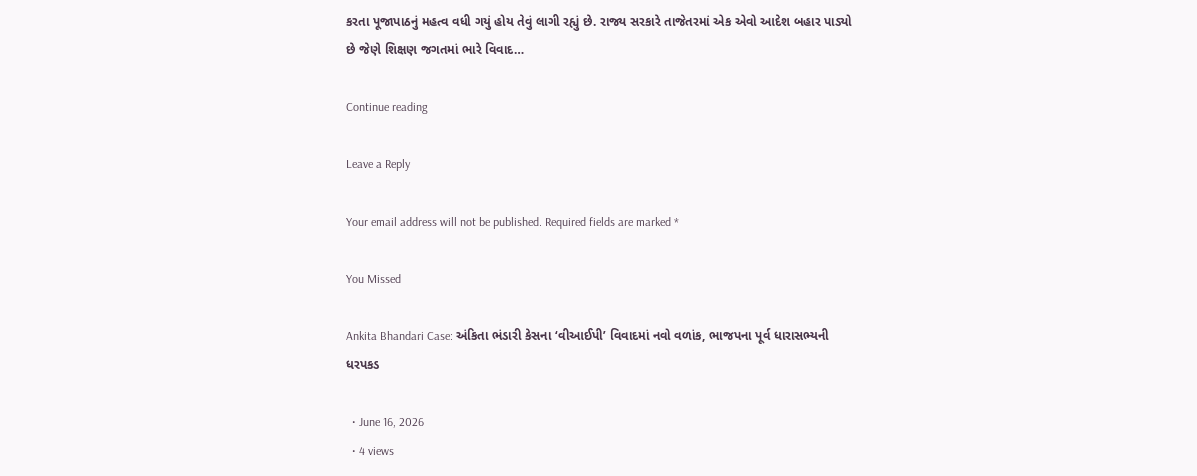કરતા પૂજાપાઠનું મહત્વ વધી ગયું હોય તેવું લાગી રહ્યું છે. રાજ્ય સરકારે તાજેતરમાં એક એવો આદેશ બહાર પાડ્યો છે જેણે શિક્ષણ જગતમાં ભારે વિવાદ…

Continue reading

Leave a Reply

Your email address will not be published. Required fields are marked *

You Missed

Ankita Bhandari Case: અંકિતા ભંડારી કેસના ‘વીઆઈપી’ વિવાદમાં નવો વળાંક, ભાજપના પૂર્વ ધારાસભ્યની ધરપકડ

  • June 16, 2026
  • 4 views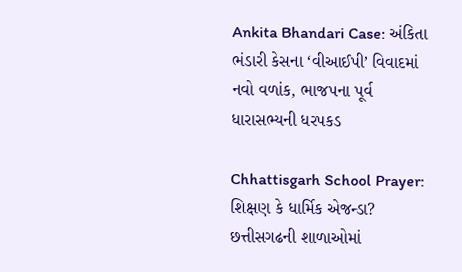Ankita Bhandari Case: અંકિતા ભંડારી કેસના ‘વીઆઈપી’ વિવાદમાં નવો વળાંક, ભાજપના પૂર્વ ધારાસભ્યની ધરપકડ

Chhattisgarh School Prayer: શિક્ષણ કે ધાર્મિક એજન્ડા? છત્તીસગઢની શાળાઓમાં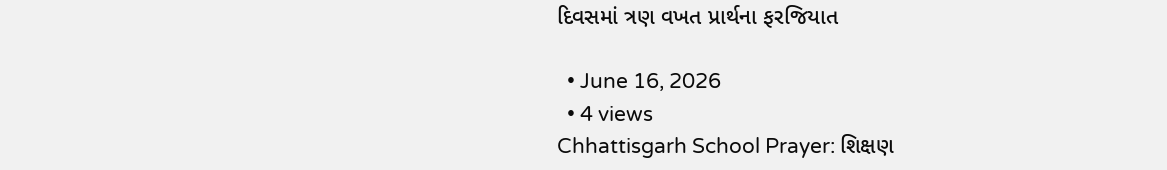દિવસમાં ત્રણ વખત પ્રાર્થના ફરજિયાત

  • June 16, 2026
  • 4 views
Chhattisgarh School Prayer: શિક્ષણ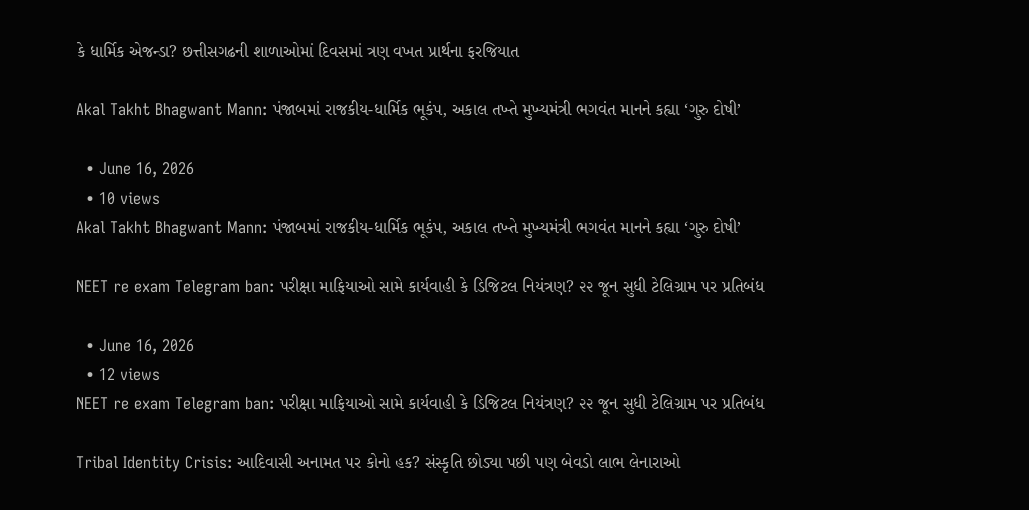કે ધાર્મિક એજન્ડા? છત્તીસગઢની શાળાઓમાં દિવસમાં ત્રણ વખત પ્રાર્થના ફરજિયાત

Akal Takht Bhagwant Mann: પંજાબમાં રાજકીય-ધાર્મિક ભૂકંપ, અકાલ તખ્તે મુખ્યમંત્રી ભગવંત માનને કહ્યા ‘ગુરુ દોષી’

  • June 16, 2026
  • 10 views
Akal Takht Bhagwant Mann: પંજાબમાં રાજકીય-ધાર્મિક ભૂકંપ, અકાલ તખ્તે મુખ્યમંત્રી ભગવંત માનને કહ્યા ‘ગુરુ દોષી’

NEET re exam Telegram ban: પરીક્ષા માફિયાઓ સામે કાર્યવાહી કે ડિજિટલ નિયંત્રણ? ૨૨ જૂન સુધી ટેલિગ્રામ પર પ્રતિબંધ

  • June 16, 2026
  • 12 views
NEET re exam Telegram ban: પરીક્ષા માફિયાઓ સામે કાર્યવાહી કે ડિજિટલ નિયંત્રણ? ૨૨ જૂન સુધી ટેલિગ્રામ પર પ્રતિબંધ

Tribal Identity Crisis: આદિવાસી અનામત પર કોનો હક? સંસ્કૃતિ છોડ્યા પછી પણ બેવડો લાભ લેનારાઓ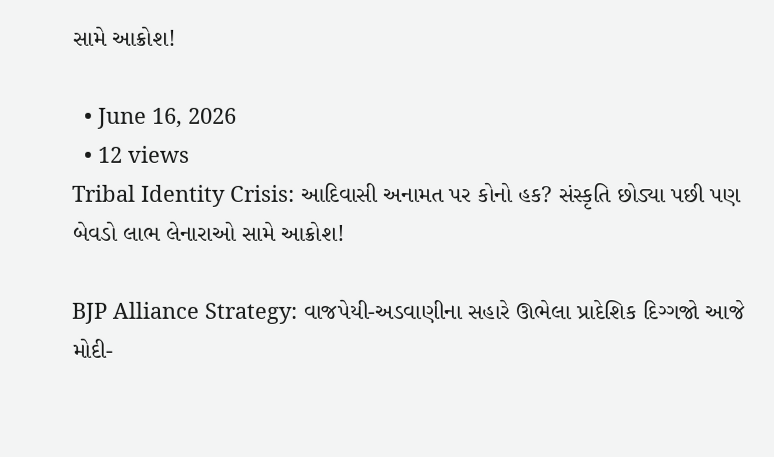સામે આક્રોશ!

  • June 16, 2026
  • 12 views
Tribal Identity Crisis: આદિવાસી અનામત પર કોનો હક? સંસ્કૃતિ છોડ્યા પછી પણ બેવડો લાભ લેનારાઓ સામે આક્રોશ!

BJP Alliance Strategy: વાજપેયી-અડવાણીના સહારે ઊભેલા પ્રાદેશિક દિગ્ગજો આજે મોદી-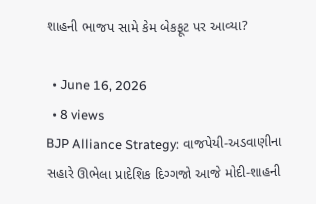શાહની ભાજપ સામે કેમ બેકફૂટ પર આવ્યા?

  • June 16, 2026
  • 8 views
BJP Alliance Strategy: વાજપેયી-અડવાણીના સહારે ઊભેલા પ્રાદેશિક દિગ્ગજો આજે મોદી-શાહની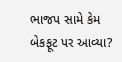ભાજપ સામે કેમ બેકફૂટ પર આવ્યા?